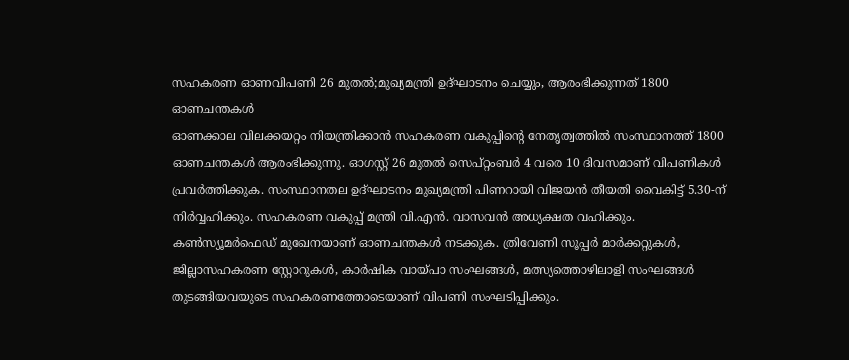സഹകരണ ഓണവിപണി 26 മുതൽ;മുഖ്യമന്ത്രി ഉദ്ഘാടനം ചെയ്യും, ആരംഭിക്കുന്നത് 1800 ഓണചന്തകൾ
ഓണക്കാല വിലക്കയറ്റം നിയന്ത്രിക്കാൻ സഹകരണ വകുപ്പിന്റെ നേതൃത്വത്തിൽ സംസ്ഥാനത്ത് 1800 ഓണചന്തകൾ ആരംഭിക്കുന്നു. ഓഗസ്റ്റ് 26 മുതൽ സെപ്റ്റംബർ 4 വരെ 10 ദിവസമാണ് വിപണികൾ പ്രവർത്തിക്കുക. സംസ്ഥാനതല ഉദ്ഘാടനം മുഖ്യമന്ത്രി പിണറായി വിജയൻ തീയതി വൈകിട്ട് 5.30-ന് നിർവ്വഹിക്കും. സഹകരണ വകുപ്പ് മന്ത്രി വി.എൻ. വാസവൻ അധ്യക്ഷത വഹിക്കും.
കൺസ്യൂമർഫെഡ് മുഖേനയാണ് ഓണചന്തകൾ നടക്കുക. ത്രിവേണി സൂപ്പർ മാർക്കറ്റുകൾ, ജില്ലാസഹകരണ സ്റ്റോറുകൾ, കാർഷിക വായ്പാ സംഘങ്ങൾ, മത്സ്യത്തൊഴിലാളി സംഘങ്ങൾ തുടങ്ങിയവയുടെ സഹകരണത്തോടെയാണ് വിപണി സംഘടിപ്പിക്കും.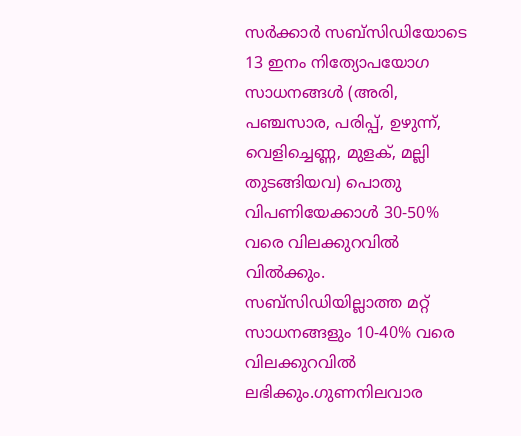സർക്കാർ സബ്സിഡിയോടെ 13 ഇനം നിത്യോപയോഗ സാധനങ്ങൾ (അരി, പഞ്ചസാര, പരിപ്പ്, ഉഴുന്ന്, വെളിച്ചെണ്ണ, മുളക്, മല്ലി തുടങ്ങിയവ) പൊതു വിപണിയേക്കാൾ 30-50% വരെ വിലക്കുറവിൽ വിൽക്കും. സബ്സിഡിയില്ലാത്ത മറ്റ് സാധനങ്ങളും 10-40% വരെ വിലക്കുറവിൽ ലഭിക്കും.ഗുണനിലവാര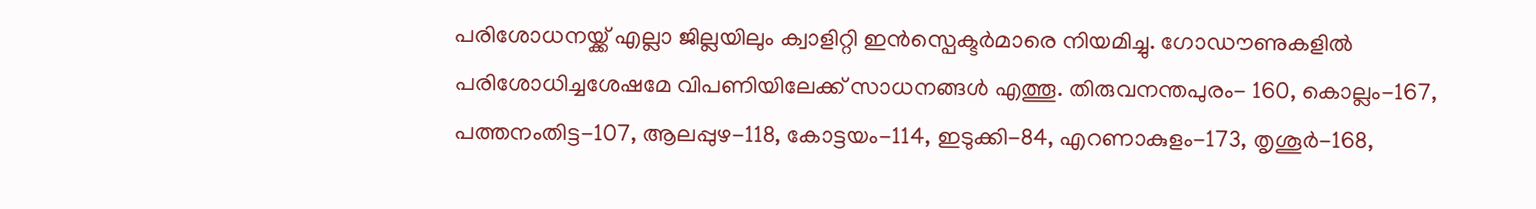പരിശോധനയ്ക്ക് എല്ലാ ജില്ലയിലും ക്വാളിറ്റി ഇൻസ്പെക്ടർമാരെ നിയമിച്ചു. ഗോഡൗണുകളിൽ പരിശോധിച്ചശേഷമേ വിപണിയിലേക്ക് സാധനങ്ങൾ എത്തൂ. തിരുവനന്തപുരം- 160, കൊല്ലം-167, പത്തനംതിട്ട-107, ആലപ്പുഴ-118, കോട്ടയം-114, ഇടുക്കി-84, എറണാകുളം-173, തൃശൂർ-168,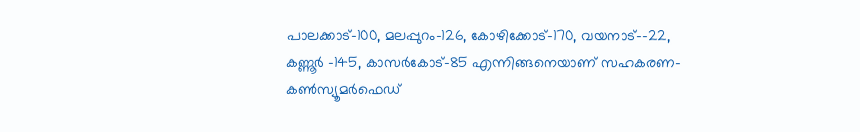പാലക്കാട്-100, മലപ്പുറം-126, കോഴിക്കോട്-170, വയനാട്--22, കണ്ണൂർ -145, കാസർകോട്-85 എന്നിങ്ങനെയാണ് സഹകരണ-കൺസ്യൂമർഫെഡ്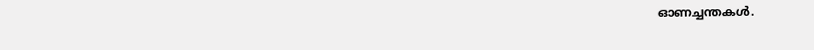ഓണച്ചന്തകൾ.